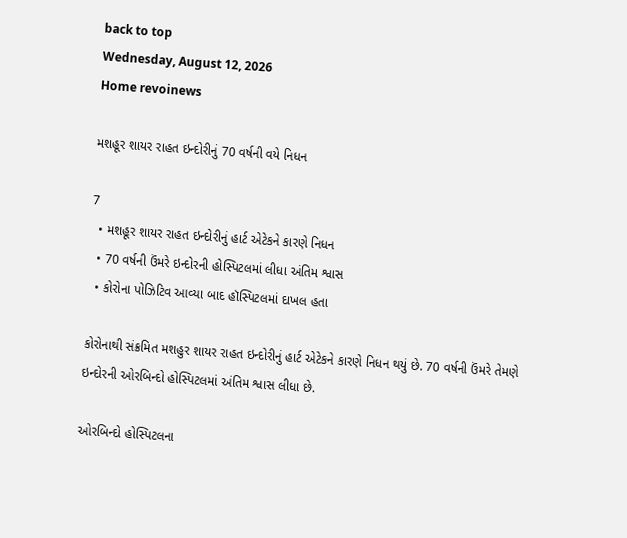back to top
Wednesday, August 12, 2026
Home revoinews

મશહૂર શાયર રાહત ઇન્દોરીનું 70 વર્ષની વયે નિધન

7
  • મશહૂર શાયર રાહત ઇન્દોરીનું હાર્ટ એટેકને કારણે નિધન
  • 70 વર્ષની ઉંમરે ઇન્દોરની હોસ્પિટલમાં લીધા અંતિમ શ્વાસ
  • કોરોના પોઝિટિવ આવ્યા બાદ હૉસ્પિટલમાં દાખલ હતા

કોરોનાથી સંક્રમિત મશહુર શાયર રાહત ઇન્દોરીનું હાર્ટ એટેકને કારણે નિધન થયું છે. 70 વર્ષની ઉંમરે તેમણે ઇન્દોરની ઓરબિન્દો હોસ્પિટલમાં અંતિમ શ્વાસ લીધા છે.

ઓરબિન્દો હોસ્પિટલના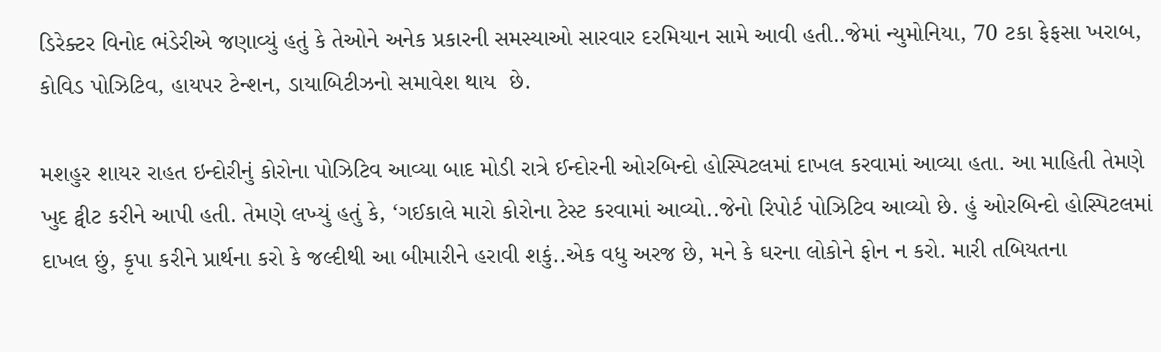ડિરેક્ટર વિનોદ ભંડેરીએ જણાવ્યું હતું કે તેઓને અનેક પ્રકારની સમસ્યાઓ સારવાર દરમિયાન સામે આવી હતી..જેમાં ન્યુમોનિયા, 70 ટકા ફેફસા ખરાબ, કોવિડ પોઝિટિવ, હાયપર ટેન્શન, ડાયાબિટીઝનો સમાવેશ થાય  છે.

મશહુર શાયર રાહત ઇન્દોરીનું કોરોના પોઝિટિવ આવ્યા બાદ મોડી રાત્રે ઈન્દોરની ઓરબિન્દો હોસ્પિટલમાં દાખલ કરવામાં આવ્યા હતા. આ માહિતી તેમણે ખુદ ટ્વીટ કરીને આપી હતી. તેમણે લખ્યું હતું કે, ‘ગઈકાલે મારો કોરોના ટેસ્ટ કરવામાં આવ્યો..જેનો રિપોર્ટ પોઝિટિવ આવ્યો છે. હું ઓરબિન્દો હોસ્પિટલમાં દાખલ છું, કૃપા કરીને પ્રાર્થના કરો કે જલ્દીથી આ બીમારીને હરાવી શકું..એક વધુ અરજ છે, મને કે ઘરના લોકોને ફોન ન કરો. મારી તબિયતના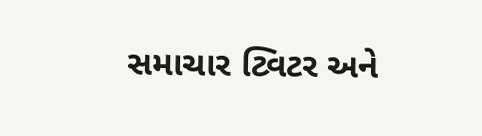સમાચાર ટ્વિટર અને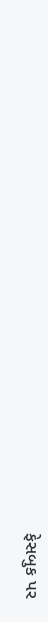ફેસબુક પર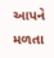આપને મળતા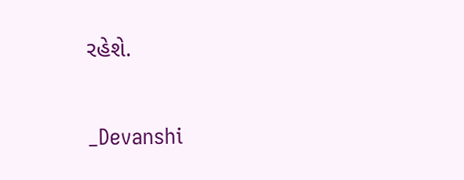રહેશે.

_Devanshi